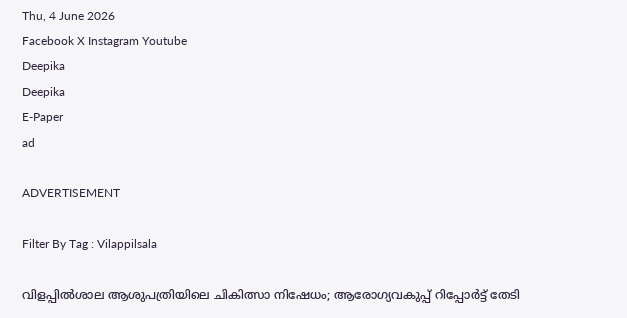Thu, 4 June 2026
Facebook X Instagram Youtube
Deepika
Deepika
E-Paper
ad

ADVERTISEMENT

Filter By Tag : Vilappilsala

വിളപ്പിൽശാല ആശുപത്രിയിലെ ചികിത്സാ നിഷേധം; ആരോഗ്യവകുപ്പ് റിപ്പോർട്ട് തേടി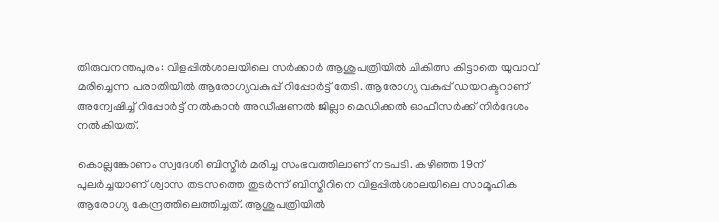തിരുവനന്തപുരം: വിളപ്പിൽശാലയിലെ സർക്കാർ ആശുപത്രിയിൽ ചികിത്സ കിട്ടാതെ യുവാവ് മരിച്ചെന്ന പരാതിയിൽ ആരോഗ്യവകുപ്പ് റിപ്പോർട്ട് തേടി. ആരോഗ്യ വകുപ്പ് ഡയറക്ടറാണ് അന്വേഷിച്ച് റിപ്പോർട്ട് നൽകാൻ അഡീഷണൽ ജില്ലാ മെഡിക്കൽ ഓഫീസർക്ക് നിർദേശം നൽകിയത്.

കൊല്ലങ്കോണം സ്വദേശി ബിസ്മീർ മരിച്ച സംഭവത്തിലാണ് നടപടി. കഴിഞ്ഞ 19ന് പുലർച്ചയാണ് ശ്വാസ തടസത്തെ തുടർന്ന് ബിസ്മീറിനെ വിളപ്പിൽശാലയിലെ സാമൂഹിക ആരോഗ്യ കേന്ദ്രത്തിലെത്തിച്ചത്. ആശുപത്രിയിൽ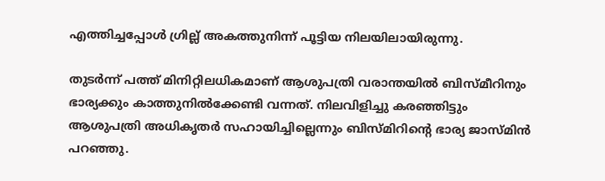എത്തിച്ചപ്പോൾ ഗ്രില്ല് അകത്തുനിന്ന് പൂട്ടിയ നിലയിലായിരുന്നു.

തുടർന്ന് പത്ത് മിനിറ്റിലധികമാണ് ആശുപത്രി വരാന്തയിൽ ബിസ്മീറിനും ഭാര്യക്കും കാത്തുനിൽക്കേണ്ടി വന്നത്. നിലവിളിച്ചു കരഞ്ഞിട്ടും ആശുപത്രി അധികൃതർ സഹായിച്ചില്ലെന്നും ബിസ്മിറിന്‍റെ ഭാര്യ ജാസ്മിൻ പറഞ്ഞു.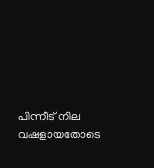പിന്നീട് നില വഷളായതോടെ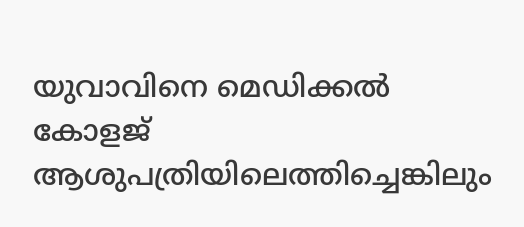യുവാവിനെ മെഡിക്കൽ കോളജ് ആശുപത്രിയിലെത്തിച്ചെങ്കിലും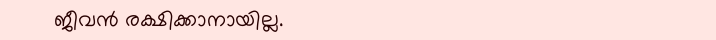ജീവൻ രക്ഷിക്കാനായില്ല.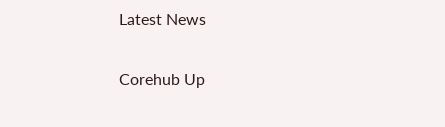Latest News

Corehub Up